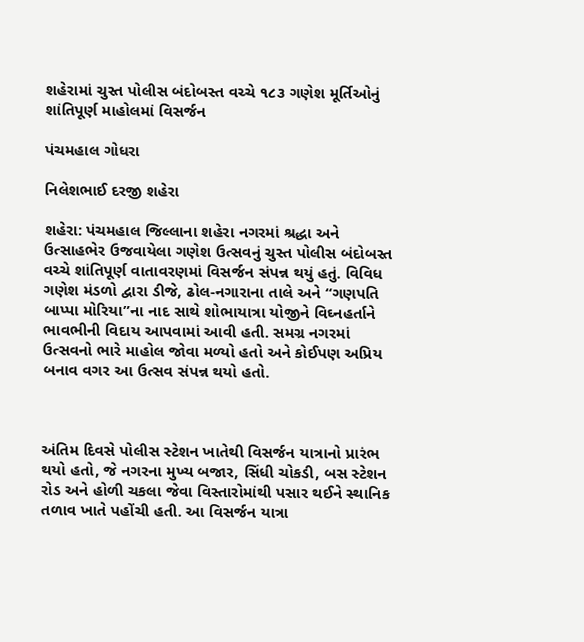શહેરામાં ચુસ્ત પોલીસ બંદોબસ્ત વચ્ચે ૧૮૩ ગણેશ મૂર્તિઓનું શાંતિપૂર્ણ માહોલમાં વિસર્જન

પંચમહાલ ગોધરા

નિલેશભાઈ દરજી શહેરા

શહેરા: પંચમહાલ જિલ્લાના શહેરા નગરમાં શ્રદ્ધા અને ઉત્સાહભેર ઉજવાયેલા ગણેશ ઉત્સવનું ચુસ્ત પોલીસ બંદોબસ્ત વચ્ચે શાંતિપૂર્ણ વાતાવરણમાં વિસર્જન સંપન્ન થયું હતું. વિવિધ ગણેશ મંડળો દ્વારા ડીજે, ઢોલ-નગારાના તાલે અને “ગણપતિ બાપ્પા મોરિયા”ના નાદ સાથે શોભાયાત્રા યોજીને વિઘ્નહર્તાને ભાવભીની વિદાય આપવામાં આવી હતી. સમગ્ર નગરમાં ઉત્સવનો ભારે માહોલ જોવા મળ્યો હતો અને કોઈપણ અપ્રિય બનાવ વગર આ ઉત્સવ સંપન્ન થયો હતો.



અંતિમ દિવસે પોલીસ સ્ટેશન ખાતેથી વિસર્જન યાત્રાનો પ્રારંભ થયો હતો, જે નગરના મુખ્ય બજાર, સિંધી ચોકડી, બસ સ્ટેશન રોડ અને હોળી ચકલા જેવા વિસ્તારોમાંથી પસાર થઈને સ્થાનિક તળાવ ખાતે પહોંચી હતી. આ વિસર્જન યાત્રા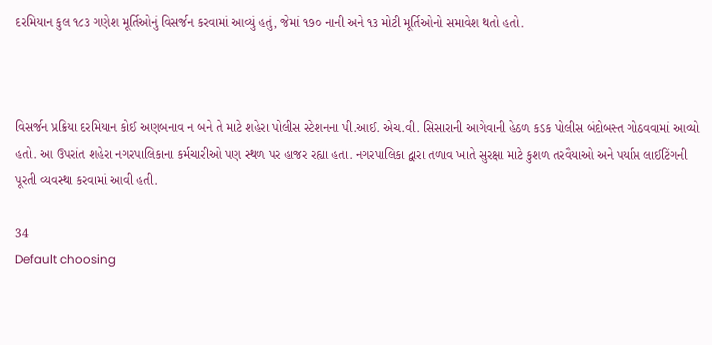દરમિયાન કુલ ૧૮૩ ગણેશ મૂર્તિઓનું વિસર્જન કરવામાં આવ્યું હતું, જેમાં ૧૭૦ નાની અને ૧૩ મોટી મૂર્તિઓનો સમાવેશ થતો હતો.



વિસર્જન પ્રક્રિયા દરમિયાન કોઈ અણબનાવ ન બને તે માટે શહેરા પોલીસ સ્ટેશનના પી.આઈ. એચ.વી. સિસારાની આગેવાની હેઠળ કડક પોલીસ બંદોબસ્ત ગોઠવવામાં આવ્યો હતો. આ ઉપરાંત શહેરા નગરપાલિકાના કર્મચારીઓ પણ સ્થળ પર હાજર રહ્યા હતા. નગરપાલિકા દ્વારા તળાવ ખાતે સુરક્ષા માટે કુશળ તરવૈયાઓ અને પર્યાપ્ત લાઈટિંગની પૂરતી વ્યવસ્થા કરવામાં આવી હતી.

34
Default choosing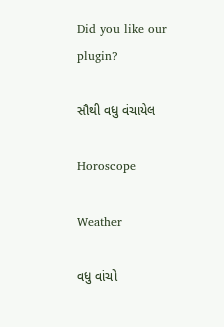Did you like our plugin?

સૌથી વધુ વંચાયેલ

Horoscope

Weather

વધુ વાંચો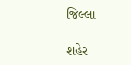જિલ્લા

શહેર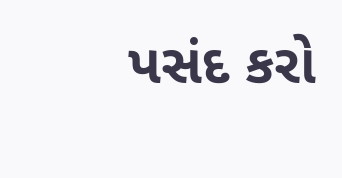પસંદ કરો